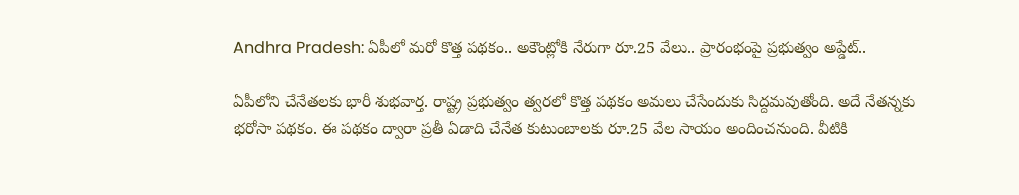Andhra Pradesh: ఏపీలో మరో కొత్త పథకం.. అకౌంట్లోకి నేరుగా రూ.25 వేలు.. ప్రారంభంపై ప్రభుత్వం అప్డేట్..

ఏపీలోని చేనేతలకు భారీ శుభవార్త. రాష్ట్ర ప్రభుత్వం త్వరలో కొత్త పథకం అమలు చేసేందుకు సిద్దమవుతోంది. అదే నేతన్నకు భరోసా పథకం. ఈ పథకం ద్వారా ప్రతీ ఏడాది చేనేత కుటుంబాలకు రూ.25 వేల సాయం అందించనుంది. వీటికి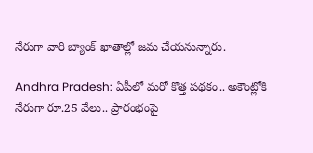నేరుగా వారి బ్యాంక్ ఖాతాల్లో జమ చేయనున్నారు.

Andhra Pradesh: ఏపీలో మరో కొత్త పథకం.. అకౌంట్లోకి నేరుగా రూ.25 వేలు.. ప్రారంభంపై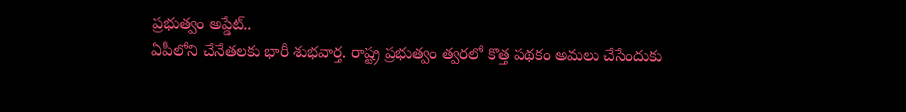ప్రభుత్వం అప్డేట్..
ఏపీలోని చేనేతలకు భారీ శుభవార్త. రాష్ట్ర ప్రభుత్వం త్వరలో కొత్త పథకం అమలు చేసేందుకు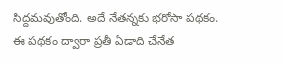సిద్దమవుతోంది. అదే నేతన్నకు భరోసా పథకం. ఈ పథకం ద్వారా ప్రతీ ఏడాది చేనేత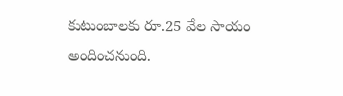కుటుంబాలకు రూ.25 వేల సాయం అందించనుంది.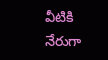వీటికి నేరుగా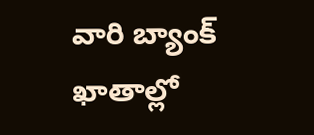వారి బ్యాంక్ ఖాతాల్లో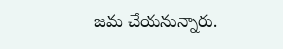జమ చేయనున్నారు.